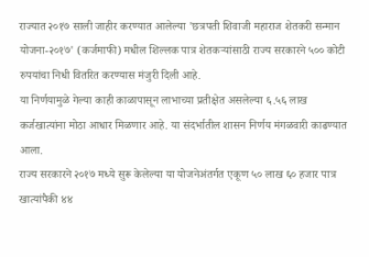राज्यात २०१७ साली जाहीर करण्यात आलेल्या 'छत्रपती शिवाजी महाराज शेतकरी सन्मान योजना-२०१७' (कर्जमाफी) मधील शिल्लक पात्र शेतकऱ्यांसाठी राज्य सरकारने ५०० कोटी रुपयांचा निधी वितरित करण्यास मंजुरी दिली आहे.
या निर्णयामुळे गेल्या काही काळापासून लाभाच्या प्रतीक्षेत असलेल्या ६.५६ लाख कर्जखात्यांना मोठा आधार मिळणार आहे. या संदर्भातील शासन निर्णय मंगळवारी काढण्यात आला.
राज्य सरकारने २०१७ मध्ये सुरू केलेल्या या योजनेअंतर्गत एकूण ५० लाख ६० हजार पात्र खात्यांपैकी ४४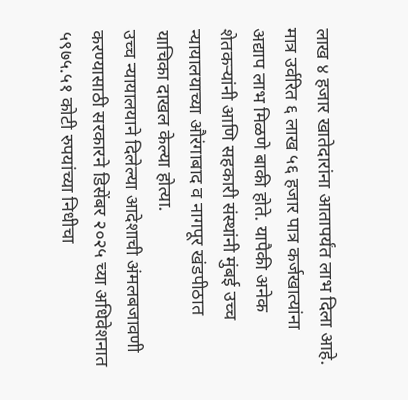लाख ४ हजार खातेदारांना आतापर्यंत लाभ दिला आहे.
मात्र उर्वरित ६ लाख ५६ हजार पात्र कर्जखात्यांना अद्याप लाभ मिळणे बाकी होते. यापैकी अनेक शेतकऱ्यांनी आणि सहकारी संस्थांनी मुंबई उच्च न्यायालयाच्या औरंगाबाद व नागपूर खंडपीठात याचिका दाखल केल्या होत्या.
उच्च न्यायालयाने दिलेल्या आदेशाची अंमलबजावणी करण्यासाठी सरकारने डिसेंबर २०२५ च्या अधिवेशनात ५९७५.५१ कोटी रुपयांच्या निधीचा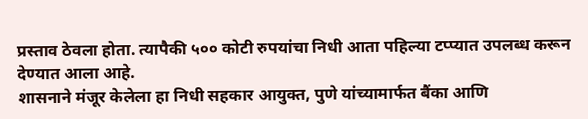प्रस्ताव ठेवला होता. त्यापैकी ५०० कोटी रुपयांचा निधी आता पहिल्या टप्प्यात उपलब्ध करून देण्यात आला आहे.
शासनाने मंजूर केलेला हा निधी सहकार आयुक्त, पुणे यांच्यामार्फत बैंका आणि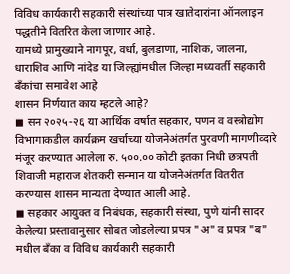विविध कार्यकारी सहकारी संस्थांच्या पात्र खातेदारांना ऑनलाइन पद्धतीने वितरित केला जाणार आहे.
यामध्ये प्रामुख्याने नागपूर, वर्धा, बुलडाणा, नाशिक, जालना, धाराशिव आणि नांदेड या जिल्ह्यांमधील जिल्हा मध्यवर्ती सहकारी बँकांचा समावेश आहे
शासन निर्णयात काय म्हटले आहे?
◼ सन २०२५-२६ या आर्थिक वर्षात सहकार, पणन व वस्त्रोद्योग विभागाकडील कार्यक्रम खर्चाच्या योजनेअंतर्गत पुरवणी मागणीव्दारे मंजूर करण्यात आलेला रु. ५००.०० कोटी इतका निधी छत्रपती शिवाजी महाराज शेतकरी सन्मान या योजनेअंतर्गत वितरीत करण्यास शासन मान्यता देण्यात आली आहे.
◼ सहकार आयुक्त व निबंधक, सहकारी संस्था, पुणे यांनी सादर केलेल्या प्रस्तावानुसार सोबत जोडलेल्या प्रपत्र "अ" व प्रपत्र "ब" मधील बँका व विविध कार्यकारी सहकारी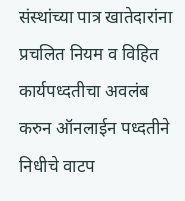संस्थांच्या पात्र खातेदारांना प्रचलित नियम व विहित कार्यपध्दतीचा अवलंब करुन ऑनलाईन पध्दतीने निधीचे वाटप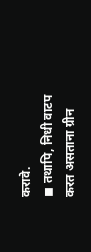करावे.
◼ तथापि, निधी वाटप करत असताना ग्रीन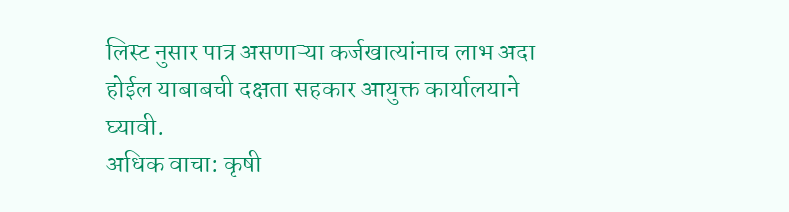लिस्ट नुसार पात्र असणाऱ्या कर्जखात्यांनाच लाभ अदा होईल याबाबची दक्षता सहकार आयुक्त कार्यालयाने घ्यावी.
अधिक वाचा: कृषी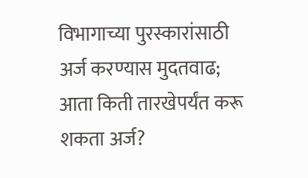विभागाच्या पुरस्कारांसाठी अर्ज करण्यास मुदतवाढ; आता किती तारखेपर्यंत करू शकता अर्ज?